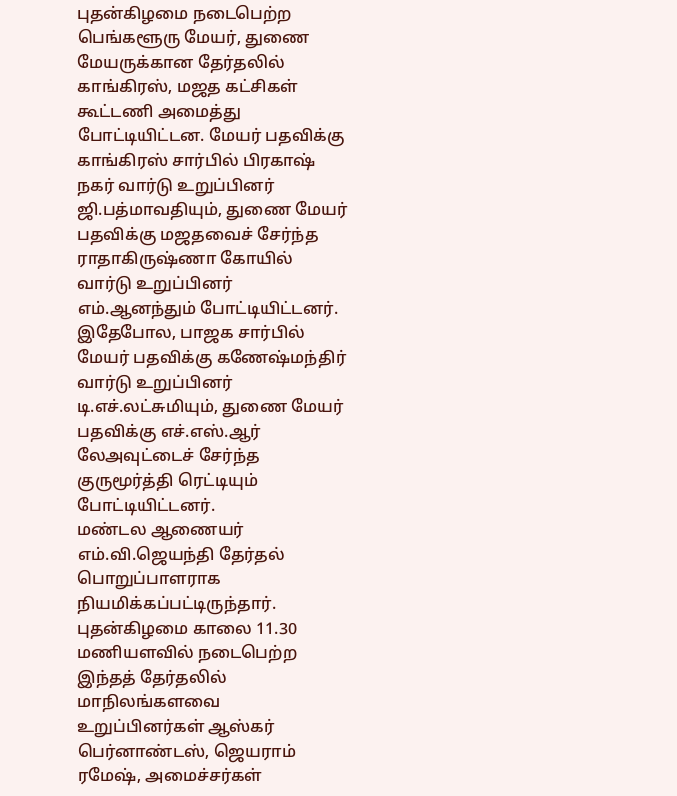புதன்கிழமை நடைபெற்ற பெங்களூரு மேயர், துணை மேயருக்கான தேர்தலில் காங்கிரஸ், மஜத கட்சிகள் கூட்டணி அமைத்து போட்டியிட்டன. மேயர் பதவிக்கு காங்கிரஸ் சார்பில் பிரகாஷ் நகர் வார்டு உறுப்பினர் ஜி.பத்மாவதியும், துணை மேயர் பதவிக்கு மஜதவைச் சேர்ந்த ராதாகிருஷ்ணா கோயில் வார்டு உறுப்பினர் எம்.ஆனந்தும் போட்டியிட்டனர்.
இதேபோல, பாஜக சார்பில் மேயர் பதவிக்கு கணேஷ்மந்திர் வார்டு உறுப்பினர் டி.எச்.லட்சுமியும், துணை மேயர் பதவிக்கு எச்.எஸ்.ஆர் லேஅவுட்டைச் சேர்ந்த குருமூர்த்தி ரெட்டியும் போட்டியிட்டனர்.
மண்டல ஆணையர் எம்.வி.ஜெயந்தி தேர்தல் பொறுப்பாளராக நியமிக்கப்பட்டிருந்தார். புதன்கிழமை காலை 11.30 மணியளவில் நடைபெற்ற இந்தத் தேர்தலில் மாநிலங்களவை உறுப்பினர்கள் ஆஸ்கர் பெர்னாண்டஸ், ஜெயராம் ரமேஷ், அமைச்சர்கள்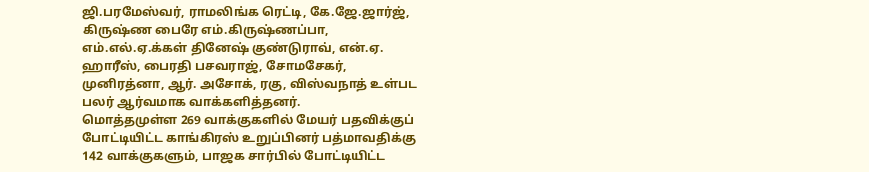ஜி.பரமேஸ்வர், ராமலிங்க ரெட்டி, கே.ஜே.ஜார்ஜ், கிருஷ்ண பைரே எம்.கிருஷ்ணப்பா, எம்.எல்.ஏ.க்கள் தினேஷ் குண்டுராவ், என்.ஏ. ஹாரீஸ், பைரதி பசவராஜ், சோமசேகர், முனிரத்னா, ஆர். அசோக், ரகு, விஸ்வநாத் உள்பட பலர் ஆர்வமாக வாக்களித்தனர்.
மொத்தமுள்ள 269 வாக்குகளில் மேயர் பதவிக்குப் போட்டியிட்ட காங்கிரஸ் உறுப்பினர் பத்மாவதிக்கு 142 வாக்குகளும், பாஜக சார்பில் போட்டியிட்ட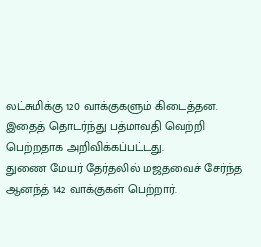லட்சுமிக்கு 120 வாக்குகளும் கிடைத்தன.
இதைத் தொடர்ந்து பத்மாவதி வெற்றி பெற்றதாக அறிவிக்கப்பட்டது.
துணை மேயர் தேர்தலில் மஜதவைச் சேர்ந்த ஆனந்த் 142 வாக்குகள் பெற்றார்.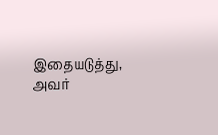இதையடுத்து, அவர்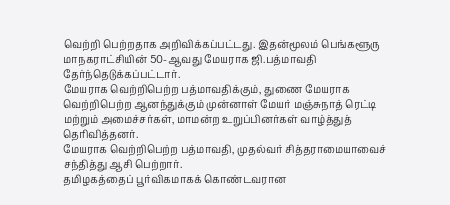வெற்றி பெற்றதாக அறிவிக்கப்பட்டது. இதன்மூலம் பெங்களூரு மாநகராட்சியின் 50-ஆவது மேயராக ஜி.பத்மாவதி தேர்ந்தெடுக்கப்பட்டார்.
மேயராக வெற்றிபெற்ற பத்மாவதிக்கும், துணை மேயராக வெற்றிபெற்ற ஆனந்துக்கும் முன்னாள் மேயர் மஞ்சுநாத் ரெட்டி மற்றும் அமைச்சர்கள், மாமன்ற உறுப்பினர்கள் வாழ்த்துத் தெரிவித்தனர்.
மேயராக வெற்றிபெற்ற பத்மாவதி, முதல்வர் சித்தராமையாவைச் சந்தித்து ஆசி பெற்றார்.
தமிழகத்தைப் பூர்விகமாகக் கொண்டவரான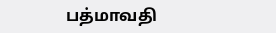பத்மாவதி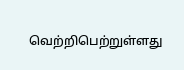வெற்றிபெற்றுள்ளது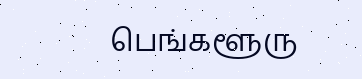பெங்களூரு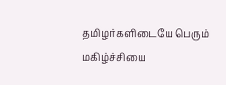தமிழர்களிடையே பெரும் மகிழ்ச்சியை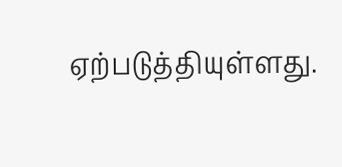ஏற்படுத்தியுள்ளது.